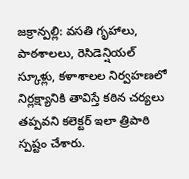జక్రాన్పల్లి: వసతి గృహాలు, పాఠశాలలు, రెసిడెన్షియల్ స్కూళ్లు, కళాశాలల నిర్వహణలో నిర్లక్ష్యానికి తావిస్తే కఠిన చర్యలు తప్పవని కలెక్టర్ ఇలా త్రిపాఠి స్పష్టం చేశారు.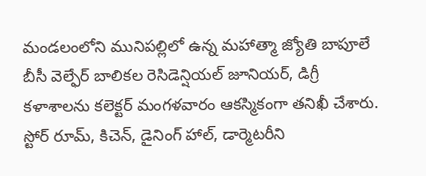మండలంలోని మునిపల్లిలో ఉన్న మహాత్మా జ్యోతి బాపూలే బీసీ వెల్ఫేర్ బాలికల రెసిడెన్షియల్ జూనియర్, డిగ్రీ కళాశాలను కలెక్టర్ మంగళవారం ఆకస్మికంగా తనిఖీ చేశారు. స్టోర్ రూమ్, కిచెన్, డైనింగ్ హాల్, డార్మెటరీని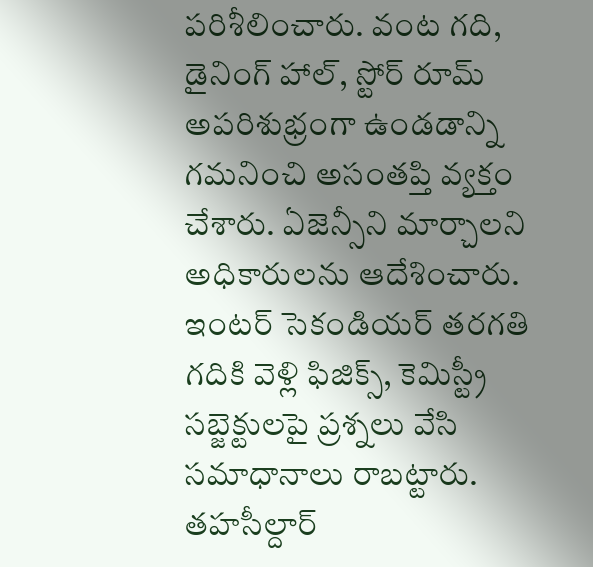పరిశీలించారు. వంట గది, డైనింగ్ హాల్, స్టోర్ రూమ్ అపరిశుభ్రంగా ఉండడాన్ని గమనించి అసంతప్తి వ్యక్తం చేశారు. ఏజెన్సీని మార్చాలని అధికారులను ఆదేశించారు. ఇంటర్ సెకండియర్ తరగతి గదికి వెళ్లి ఫిజిక్స్, కెమిస్ట్రీ సబ్జెక్టులపై ప్రశ్నలు వేసి సమాధానాలు రాబట్టారు. తహసీల్దార్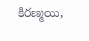కిరణ్మయి,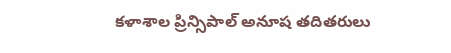కళాశాల ప్రిన్సిపాల్ అనూష తదితరులు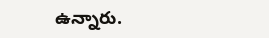ఉన్నారు.